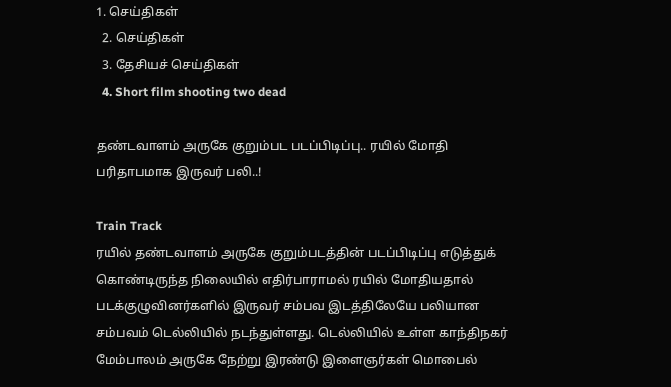1. செய்திகள்
  2. செய்திகள்
  3. தேசியச் செய்திகள்
  4. Short film shooting two dead

தண்டவாளம் அருகே குறும்பட படப்பிடிப்பு.. ரயில் மோதி பரிதாபமாக இருவர் பலி..!

Train Track
ரயில் தண்டவாளம் அருகே குறும்படத்தின் படப்பிடிப்பு எடுத்துக் கொண்டிருந்த நிலையில் எதிர்பாராமல் ரயில் மோதியதால் படக்குழுவினர்களில் இருவர் சம்பவ இடத்திலேயே பலியான சம்பவம் டெல்லியில் நடந்துள்ளது. டெல்லியில் உள்ள காந்திநகர் மேம்பாலம் அருகே நேற்று இரண்டு இளைஞர்கள் மொபைல்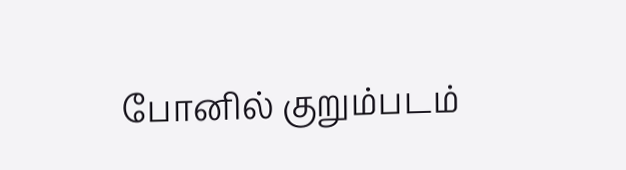போனில் குறும்படம்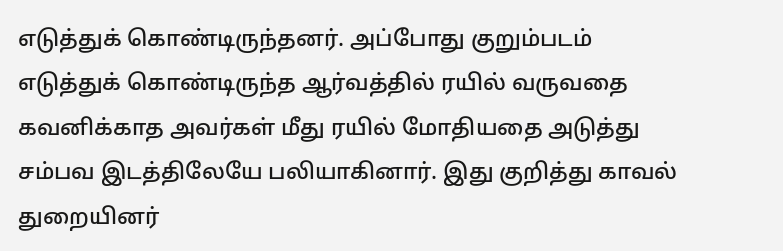எடுத்துக் கொண்டிருந்தனர். அப்போது குறும்படம் எடுத்துக் கொண்டிருந்த ஆர்வத்தில் ரயில் வருவதை கவனிக்காத அவர்கள் மீது ரயில் மோதியதை அடுத்து சம்பவ இடத்திலேயே பலியாகினார். இது குறித்து காவல் துறையினர்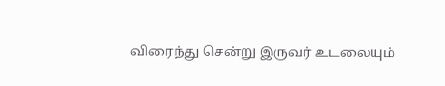விரைந்து சென்று இருவர் உடலையும்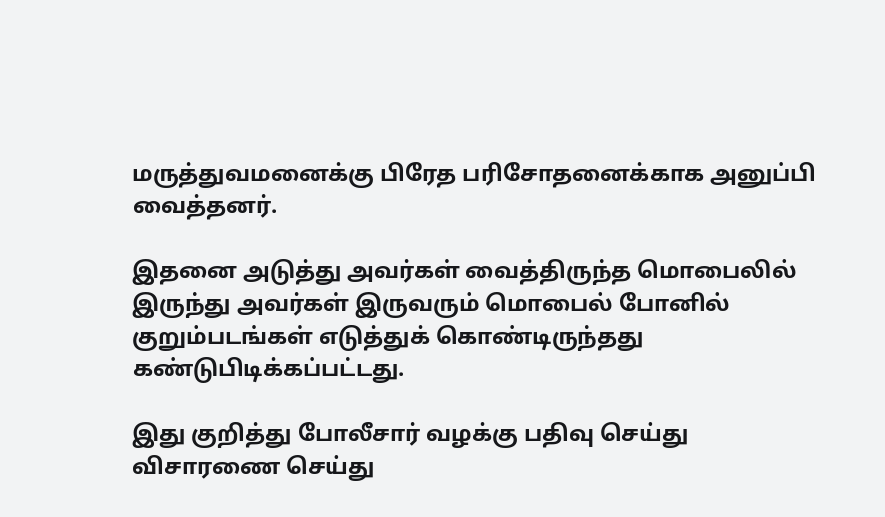மருத்துவமனைக்கு பிரேத பரிசோதனைக்காக அனுப்பி வைத்தனர்.

இதனை அடுத்து அவர்கள் வைத்திருந்த மொபைலில் இருந்து அவர்கள் இருவரும் மொபைல் போனில் குறும்படங்கள் எடுத்துக் கொண்டிருந்தது கண்டுபிடிக்கப்பட்டது.

இது குறித்து போலீசார் வழக்கு பதிவு செய்து விசாரணை செய்து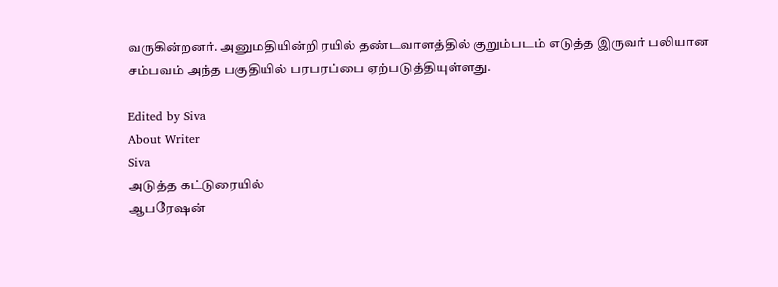வருகின்றனர். அனுமதியின்றி ரயில் தண்டவாளத்தில் குறும்படம் எடுத்த இருவர் பலியான சம்பவம் அந்த பகுதியில் பரபரப்பை ஏற்படுத்தியுள்ளது.

Edited by Siva
About Writer
Siva
அடுத்த கட்டுரையில்
ஆபரேஷன்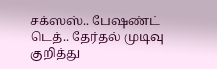சக்ஸஸ்.. பேஷண்ட் டெத்.. தேர்தல் முடிவு குறித்து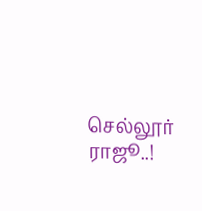செல்லூர் ராஜூ..!